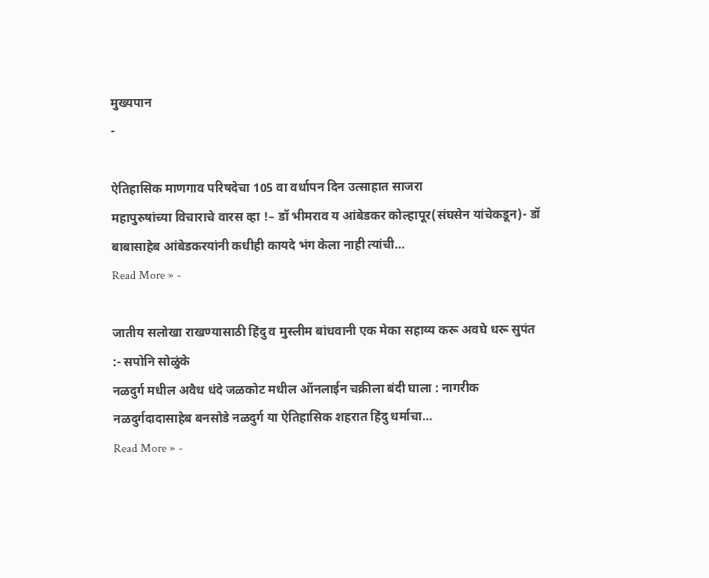मुख्यपान
-

ऐतिहासिक माणगाव परिषदेचा 105 वा वर्धापन दिन उत्साहात साजरा
महापुरुषांच्या विचाराचे वारस व्हा !– डॉ भीमराव य आंबेडकर कोल्हापूर(संघसेन यांचेकडून)- डॉ बाबासाहेब आंबेडकरयांनी कधीही कायदे भंग केला नाही त्यांची…
Read More » -

जातीय सलोखा राखण्यासाठी हिंदु व मुस्लीम बांधवानी एक मेका सहाय्य करू अवघे धरू सुपंत :- सपोनि सोळुंके
नळदुर्ग मधील अवैध धंदे जळकोट मधील ऑनलाईन चक्रीला बंदी घाला : नागरीक नळदुर्गदादासाहेब बनसोडे नळदुर्ग या ऐतिहासिक शहरात हिंदु धर्माचा…
Read More » -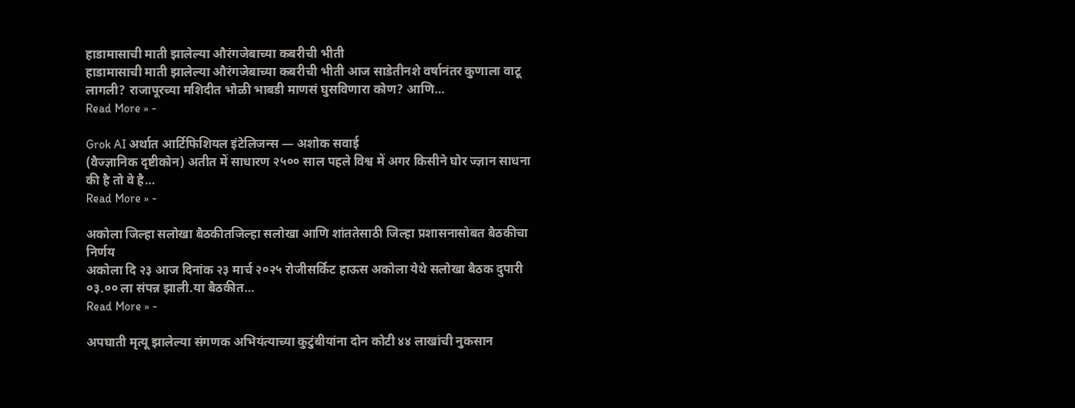हाडामासाची माती झालेल्या औरंगजेबाच्या कबरीची भीती
हाडामासाची माती झालेल्या औरंगजेबाच्या कबरीची भीती आज साडेतीनशे वर्षानंतर कुणाला वाटू लागली? राजापूरच्या मशिदीत भोळी भाबडी माणसं घुसविणारा कोण? आणि…
Read More » -

Grok AI अर्थात आर्टिफिशियल इंटेलिजन्स — अशोक सवाई
(वैज्ज्ञानिक दृष्टीकोन) अतीत में साधारण २५०० साल पहले विश्व में अगर किसीने घोर ज्ज्ञान साधना की है तो वे है…
Read More » -

अकोला जिल्हा सलोखा बैठकीतजिल्हा सलोखा आणि शांततेसाठी जिल्हा प्रशासनासोबत बैठकीचा निर्णय
अकोला दि २३ आज दिनांक २३ मार्च २०२५ रोजीसर्किट हाऊस अकोला येथे सलोखा बैठक दुपारी ०३.०० ला संपन्न झाली.या बैठकीत…
Read More » -

अपघाती मृत्यू झालेल्या संगणक अभियंत्याच्या कुटुंबीयांना दोन कोटी ४४ लाखांची नुकसान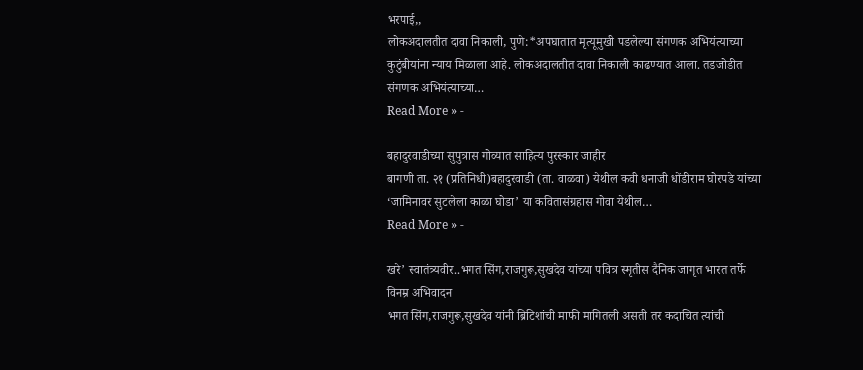भरपाई,,
लोकअदालतीत दावा निकाली, पुणे:*अपघातात मृत्यूमुखी पडलेल्या संगणक अभियंत्याच्या कुटुंबीयांना न्याय मिळाला आहे. लोकअदालतीत दावा निकाली काढण्यात आला. तडजोडीत संगणक अभियंत्याच्या…
Read More » -

बहादुरवाडीच्या सुपुत्रास गोव्यात साहित्य पुरस्कार जाहीर
बागणी ता. २१ (प्रतिनिधी)बहादुरवाडी (ता. वाळवा) येथील कवी धनाजी धोंडीराम घोरपडे यांच्या ‘जामिनावर सुटलेला काळा घोडा’ या कवितासंग्रहास गोवा येथील…
Read More » -

खरे’ स्वातंत्र्यवीर..भगत सिंग,राजगुरू,सुखदेव यांच्या पवित्र स्मृतीस दैनिक जागृत भारत तर्फे विनम्र अभिवादन
भगत सिंग,राजगुरू,सुखदेव यांनी ब्रिटिशांची माफी मागितली असती तर कदाचित त्यांची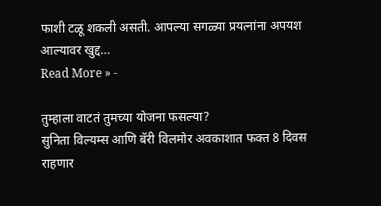फाशी टळू शकली असती. आपल्या सगळ्या प्रयत्नांना अपयश आल्यावर खुद्द…
Read More » -

तुम्हाला वाटतं तुमच्या योजना फसल्या?
सुनिता विल्यम्स आणि बॅरी विलमोर अवकाशात फक्त 8 दिवस राहणार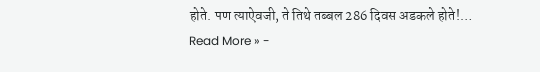होते. पण त्याऐवजी, ते तिथे तब्बल 286 दिवस अडकले होते!…
Read More » -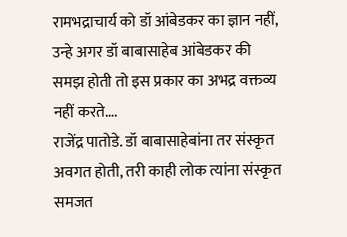रामभद्राचार्य को डॉ आंबेडकर का ज्ञान नहीं, उन्हे अगर डॉ बाबासाहेब आंबेडकर की समझ होती तो इस प्रकार का अभद्र वक्तव्य नहीं करते….
राजेंद्र पातोडे. डॉ बाबासाहेबांना तर संस्कृत अवगत होती, तरी काही लोक त्यांना संस्कृत समजत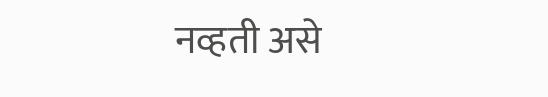नव्हती असे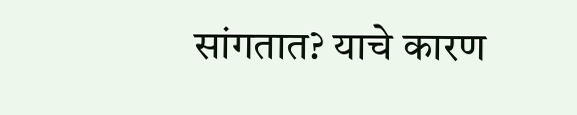सांगतात? याचे कारण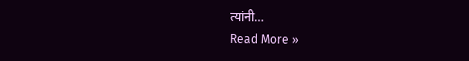त्यांनी…
Read More »